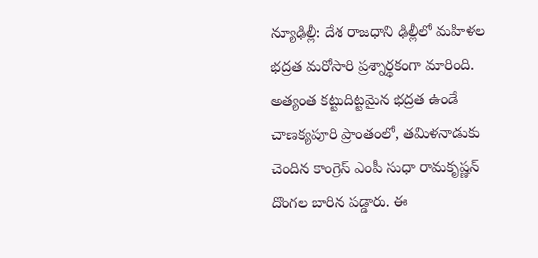న్యూఢిల్లీ: దేశ రాజధాని ఢిల్లీలో మహిళల భద్రత మరోసారి ప్రశ్నార్థకంగా మారింది. అత్యంత కట్టుదిట్టమైన భద్రత ఉండే చాణక్యపూరి ప్రాంతంలో, తమిళనాడుకు చెందిన కాంగ్రెస్ ఎంపీ సుధా రామకృష్ణన్ దొంగల బారిన పడ్డారు. ఈ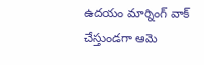ఉదయం మార్నింగ్ వాక్ చేస్తుండగా ఆమె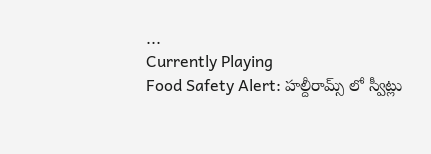...
Currently Playing
Food Safety Alert: హల్దీరామ్స్ లో స్వీట్లు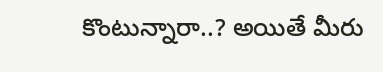కొంటున్నారా..? అయితే మీరు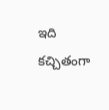ఇది కచ్చితంగా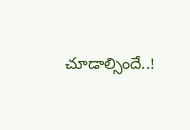చూడాల్సిందే..!